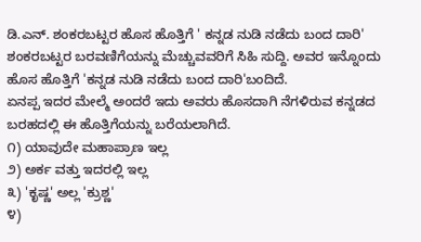ಡಿ.ಎನ್. ಶಂಕರಬಟ್ಟರ ಹೊಸ ಹೊತ್ತಿಗೆ ' ಕನ್ನಡ ನುಡಿ ನಡೆದು ಬಂದ ದಾರಿ'
ಶಂಕರಬಟ್ಟರ ಬರವಣಿಗೆಯನ್ನು ಮೆಚ್ಚುವವರಿಗೆ ಸಿಹಿ ಸುದ್ದಿ. ಅವರ ಇನ್ನೊಂದು ಹೊಸ ಹೊತ್ತಿಗೆ 'ಕನ್ನಡ ನುಡಿ ನಡೆದು ಬಂದ ದಾರಿ'ಬಂದಿದೆ.
ಏನಪ್ಪ ಇದರ ಮೇಲ್ಮೆ ಅಂದರೆ ಇದು ಅವರು ಹೊಸದಾಗಿ ನೆಗಳಿರುವ ಕನ್ನಡದ ಬರಹದಲ್ಲಿ ಈ ಹೊತ್ತಿಗೆಯನ್ನು ಬರೆಯಲಾಗಿದೆ.
೧) ಯಾವುದೇ ಮಹಾಪ್ರಾಣ ಇಲ್ಲ
೨) ಅರ್ಕ ವತ್ತು ಇದರಲ್ಲಿ ಇಲ್ಲ
೩) 'ಕೃಷ್ಣ' ಅಲ್ಲ 'ಕ್ರುಶ್ಣ'
೪)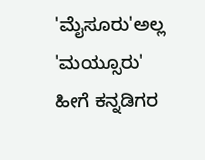'ಮೈಸೂರು'ಅಲ್ಲ 'ಮಯ್ಸೂರು'
ಹೀಗೆ ಕನ್ನಡಿಗರ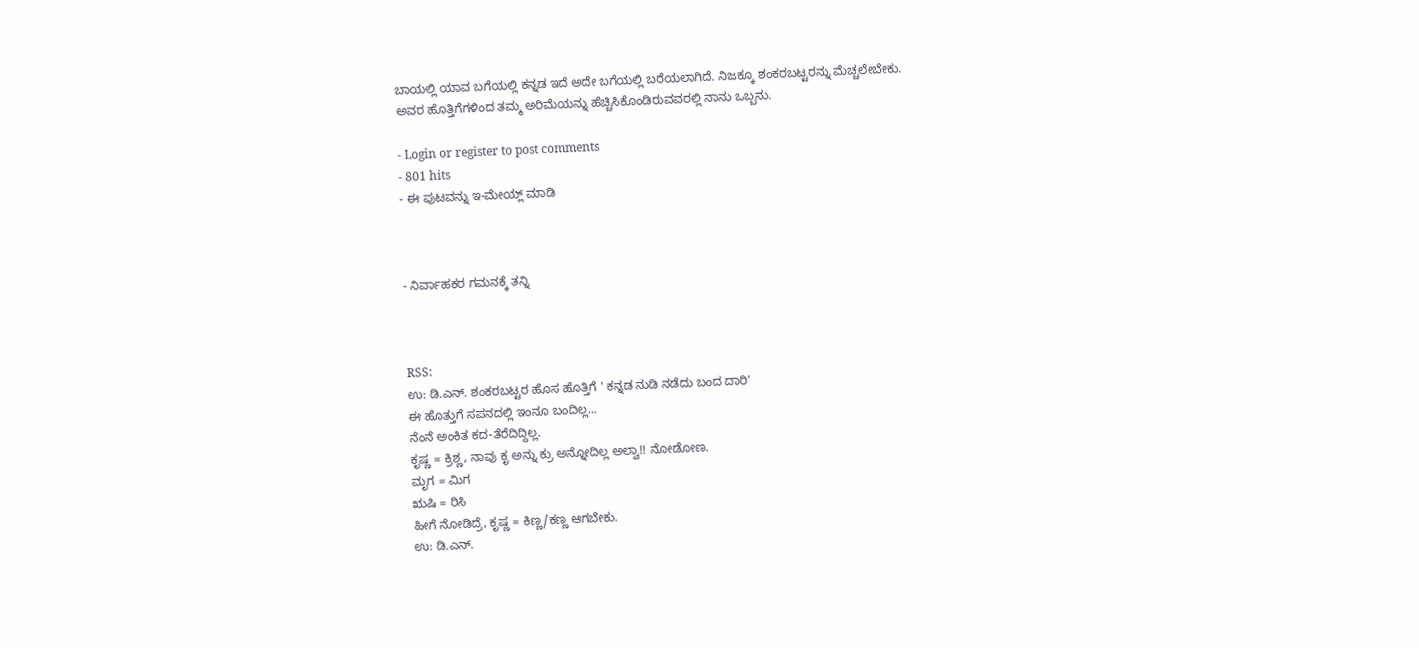ಬಾಯಲ್ಲಿ ಯಾವ ಬಗೆಯಲ್ಲಿ ಕನ್ನಡ ಇದೆ ಅದೇ ಬಗೆಯಲ್ಲಿ ಬರೆಯಲಾಗಿದೆ. ನಿಜಕ್ಕೂ ಶಂಕರಬಟ್ಟರನ್ನು ಮೆಚ್ಚಲೇಬೇಕು.
ಅವರ ಹೊತ್ತಿಗೆಗಳಿಂದ ತಮ್ಮ ಅರಿಮೆಯನ್ನು ಹೆಚ್ಚಿಸಿಕೊಂಡಿರುವವರಲ್ಲಿ ನಾನು ಒಬ್ಬನು.

- Login or register to post comments
- 801 hits
- ಈ ಪುಟವನ್ನು ಇ-ಮೇಯ್ಲ್ ಮಾಡಿ



- ನಿರ್ವಾಹಕರ ಗಮನಕ್ಕೆ ತನ್ನಿ



RSS:
ಉ: ಡಿ.ಎನ್. ಶಂಕರಬಟ್ಟರ ಹೊಸ ಹೊತ್ತಿಗೆ ' ಕನ್ನಡ ನುಡಿ ನಡೆದು ಬಂದ ದಾರಿ'
ಈ ಹೊತ್ತುಗೆ ಸಪನದಲ್ಲಿ ಇಂನೂ ಬಂದಿಲ್ಲ...
ನೆಂನೆ ಅಂಕಿತ ಕದ-ತೆರೆದಿದ್ದಿಲ್ಲ.
ಕೃಷ್ಣ = ಕ್ರಿಶ್ಣ, ನಾವು ಕೃ ಅನ್ನು ಕ್ರು ಅನ್ನೋದಿಲ್ಲ ಅಲ್ವಾ!! ನೋಡೋಣ.
ಮೃಗ = ಮಿಗ
ಋಷಿ = ರಿಸಿ
ಹೀಗೆ ನೋಡಿದ್ರೆ, ಕೃಷ್ಣ = ಕಿಣ್ಣ/ಕಣ್ಣ ಆಗಬೇಕು.
ಉ: ಡಿ.ಎನ್.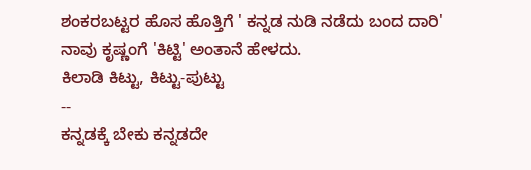ಶಂಕರಬಟ್ಟರ ಹೊಸ ಹೊತ್ತಿಗೆ ' ಕನ್ನಡ ನುಡಿ ನಡೆದು ಬಂದ ದಾರಿ'
ನಾವು ಕೃಷ್ಣಂಗೆ 'ಕಿಟ್ಟಿ' ಅಂತಾನೆ ಹೇಳದು.
ಕಿಲಾಡಿ ಕಿಟ್ಟು, ಕಿಟ್ಟು-ಪುಟ್ಟು
--
ಕನ್ನಡಕ್ಕೆ ಬೇಕು ಕನ್ನಡದೇ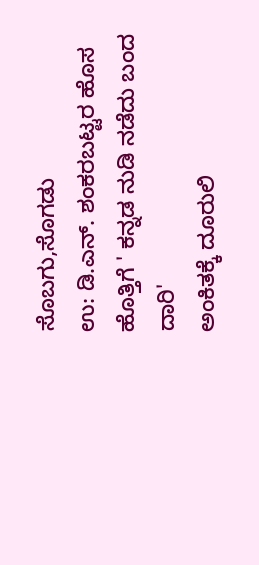ಸೊಬಗು,ಸೊಗಡು
ಉ: ಡಿ.ಎನ್. ಶಂಕರಬಟ್ಟರ ಹೊಸ ಹೊತ್ತಿಗೆ ' ಕನ್ನಡ ನುಡಿ ನಡೆದು ಬಂದ ದಾರಿ'
ಅಂಕಿತಕ್ಕೆ ದೂರುಲಿ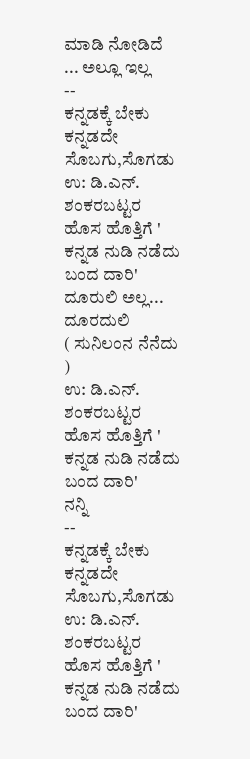ಮಾಡಿ ನೋಡಿದೆ ... ಅಲ್ಲೂ ಇಲ್ಲ
--
ಕನ್ನಡಕ್ಕೆ ಬೇಕು ಕನ್ನಡದೇ ಸೊಬಗು,ಸೊಗಡು
ಉ: ಡಿ.ಎನ್. ಶಂಕರಬಟ್ಟರ ಹೊಸ ಹೊತ್ತಿಗೆ ' ಕನ್ನಡ ನುಡಿ ನಡೆದು ಬಂದ ದಾರಿ'
ದೂರುಲಿ ಅಲ್ಲ...
ದೂರದುಲಿ
( ಸುನಿಲಂನ ನೆನೆದು )
ಉ: ಡಿ.ಎನ್. ಶಂಕರಬಟ್ಟರ ಹೊಸ ಹೊತ್ತಿಗೆ ' ಕನ್ನಡ ನುಡಿ ನಡೆದು ಬಂದ ದಾರಿ'
ನನ್ನಿ
--
ಕನ್ನಡಕ್ಕೆ ಬೇಕು ಕನ್ನಡದೇ ಸೊಬಗು,ಸೊಗಡು
ಉ: ಡಿ.ಎನ್. ಶಂಕರಬಟ್ಟರ ಹೊಸ ಹೊತ್ತಿಗೆ ' ಕನ್ನಡ ನುಡಿ ನಡೆದು ಬಂದ ದಾರಿ'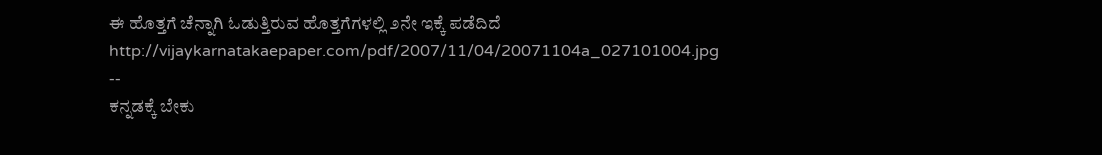ಈ ಹೊತ್ತಗೆ ಚೆನ್ನಾಗಿ ಓಡುತ್ತಿರುವ ಹೊತ್ತಗೆಗಳಲ್ಲಿ ೨ನೇ ಇಕ್ಕೆ ಪಡೆದಿದೆ
http://vijaykarnatakaepaper.com/pdf/2007/11/04/20071104a_027101004.jpg
--
ಕನ್ನಡಕ್ಕೆ ಬೇಕು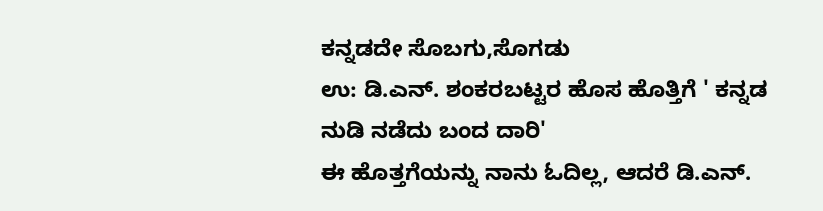ಕನ್ನಡದೇ ಸೊಬಗು,ಸೊಗಡು
ಉ: ಡಿ.ಎನ್. ಶಂಕರಬಟ್ಟರ ಹೊಸ ಹೊತ್ತಿಗೆ ' ಕನ್ನಡ ನುಡಿ ನಡೆದು ಬಂದ ದಾರಿ'
ಈ ಹೊತ್ತಗೆಯನ್ನು ನಾನು ಓದಿಲ್ಲ, ಆದರೆ ಡಿ.ಎನ್.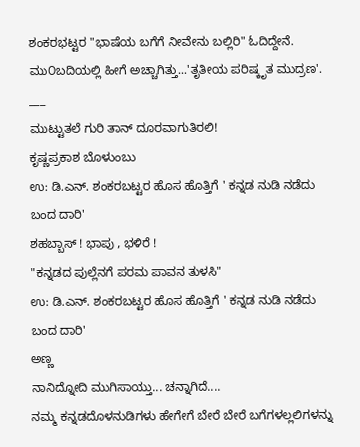ಶಂಕರಭಟ್ಟರ "ಭಾಷೆಯ ಬಗೆಗೆ ನೀವೇನು ಬಲ್ಲಿರಿ" ಓದಿದ್ದೇನೆ. ಮು೦ಬದಿಯಲ್ಲಿ ಹೀಗೆ ಅಚ್ಚಾಗಿತ್ತು...'ತೃತೀಯ ಪರಿಷ್ಕೃತ ಮುದ್ರಣ'.
___
ಮುಟ್ಟುತಲೆ ಗುರಿ ತಾನ್ ದೂರವಾಗುತಿರಲಿ!
ಕೃಷ್ಣಪ್ರಕಾಶ ಬೊಳುಂಬು
ಉ: ಡಿ.ಎನ್. ಶಂಕರಬಟ್ಟರ ಹೊಸ ಹೊತ್ತಿಗೆ ' ಕನ್ನಡ ನುಡಿ ನಡೆದು ಬಂದ ದಾರಿ'
ಶಹಬ್ಬಾಸ್ ! ಭಾಪು , ಭಳಿರೆ !
"ಕನ್ನಡದ ಪುಲ್ಲೆನಗೆ ಪರಮ ಪಾವನ ತುಳಸಿ"
ಉ: ಡಿ.ಎನ್. ಶಂಕರಬಟ್ಟರ ಹೊಸ ಹೊತ್ತಿಗೆ ' ಕನ್ನಡ ನುಡಿ ನಡೆದು ಬಂದ ದಾರಿ'
ಅಣ್ಣ
ನಾನಿದ್ನೋದಿ ಮುಗಿಸಾಯ್ತು... ಚನ್ನಾಗಿದೆ....
ನಮ್ಮ ಕನ್ನಡದೊಳನುಡಿಗಳು ಹೇಗೇಗೆ ಬೇರೆ ಬೇರೆ ಬಗೆಗಳಲ್ಲಲಿಗಳನ್ನು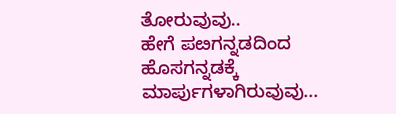ತೋರುವುವು..
ಹೇಗೆ ಪೞಗನ್ನಡದಿಂದ ಹೊಸಗನ್ನಡಕ್ಕೆ ಮಾರ್ಪುಗಳಾಗಿರುವುವು...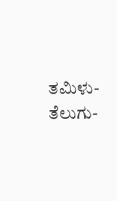ತಮಿಳು-ತೆಲುಗು-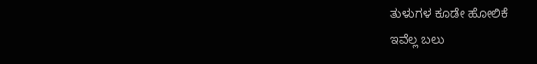ತುಳುಗಳ ಕೂಡೇ ಹೋಲಿಕೆ
ಇವೆಲ್ಲ ಬಲು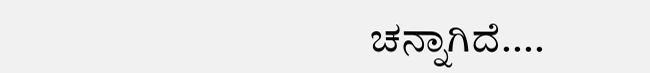ಚನ್ನಾಗಿದೆ....